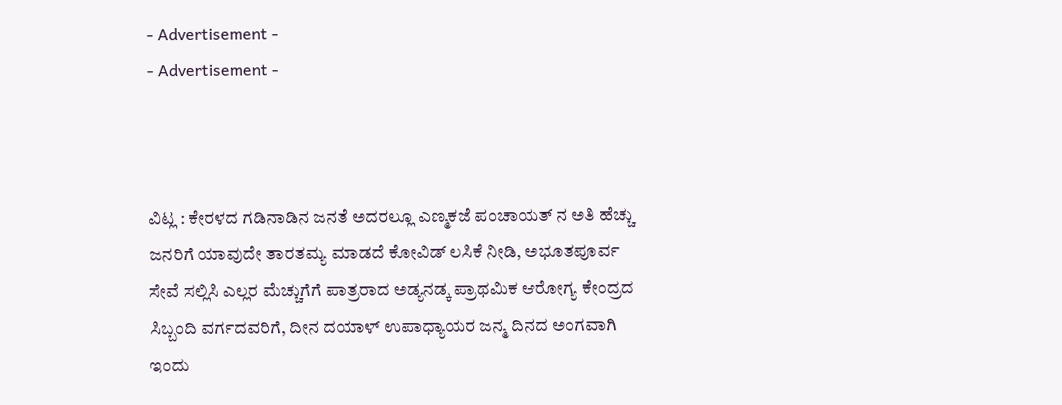- Advertisement -
- Advertisement -



ವಿಟ್ಲ : ಕೇರಳದ ಗಡಿನಾಡಿನ ಜನತೆ ಅದರಲ್ಲೂ ಎಣ್ಮಕಜೆ ಪಂಚಾಯತ್ ನ ಅತಿ ಹೆಚ್ಚು ಜನರಿಗೆ ಯಾವುದೇ ತಾರತಮ್ಯ ಮಾಡದೆ ಕೋವಿಡ್ ಲಸಿಕೆ ನೀಡಿ, ಅಭೂತಪೂರ್ವ ಸೇವೆ ಸಲ್ಲಿಸಿ ಎಲ್ಲರ ಮೆಚ್ಚುಗೆಗೆ ಪಾತ್ರರಾದ ಅಡ್ಯನಡ್ಕ ಪ್ರಾಥಮಿಕ ಆರೋಗ್ಯ ಕೇಂದ್ರದ ಸಿಬ್ಬಂದಿ ವರ್ಗದವರಿಗೆ, ದೀನ ದಯಾಳ್ ಉಪಾಧ್ಯಾಯರ ಜನ್ಮ ದಿನದ ಅಂಗವಾಗಿ ಇಂದು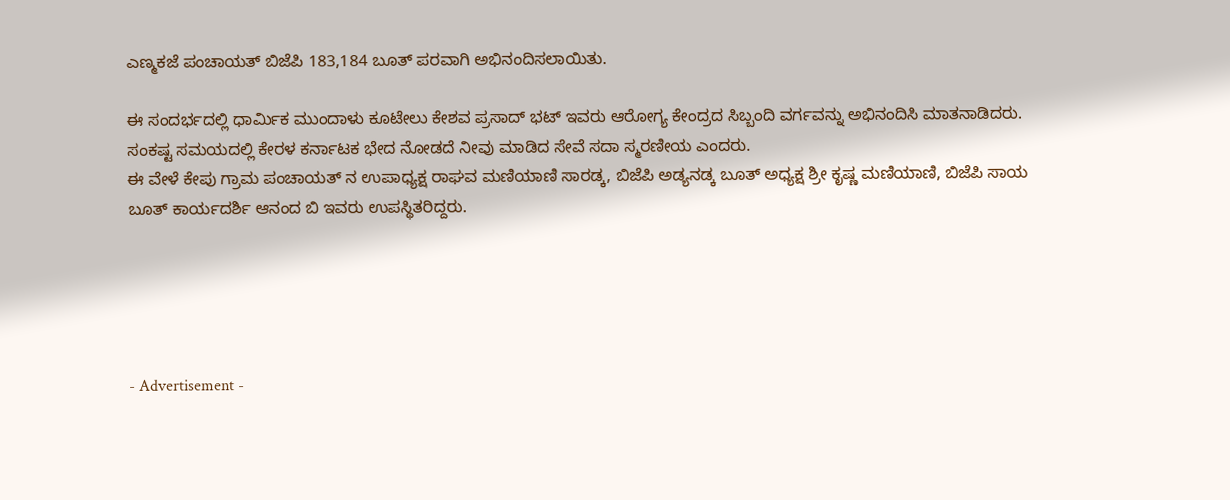ಎಣ್ಮಕಜೆ ಪಂಚಾಯತ್ ಬಿಜೆಪಿ 183,184 ಬೂತ್ ಪರವಾಗಿ ಅಭಿನಂದಿಸಲಾಯಿತು.

ಈ ಸಂದರ್ಭದಲ್ಲಿ ಧಾರ್ಮಿಕ ಮುಂದಾಳು ಕೂಟೇಲು ಕೇಶವ ಪ್ರಸಾದ್ ಭಟ್ ಇವರು ಆರೋಗ್ಯ ಕೇಂದ್ರದ ಸಿಬ್ಬಂದಿ ವರ್ಗವನ್ನು ಅಭಿನಂದಿಸಿ ಮಾತನಾಡಿದರು. ಸಂಕಷ್ಟ ಸಮಯದಲ್ಲಿ ಕೇರಳ ಕರ್ನಾಟಕ ಭೇದ ನೋಡದೆ ನೀವು ಮಾಡಿದ ಸೇವೆ ಸದಾ ಸ್ಮರಣೀಯ ಎಂದರು.
ಈ ವೇಳೆ ಕೇಪು ಗ್ರಾಮ ಪಂಚಾಯತ್ ನ ಉಪಾಧ್ಯಕ್ಷ ರಾಘವ ಮಣಿಯಾಣಿ ಸಾರಡ್ಕ, ಬಿಜೆಪಿ ಅಡ್ಯನಡ್ಕ ಬೂತ್ ಅಧ್ಯಕ್ಷ ಶ್ರೀ ಕೃಷ್ಣ ಮಣಿಯಾಣಿ, ಬಿಜೆಪಿ ಸಾಯ ಬೂತ್ ಕಾರ್ಯದರ್ಶಿ ಆನಂದ ಬಿ ಇವರು ಉಪಸ್ಥಿತರಿದ್ದರು.





- Advertisement -